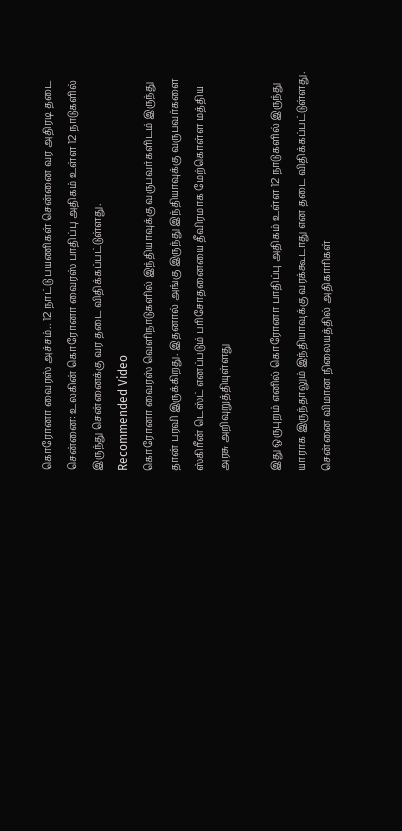கொரோனா வைரஸ் அச்சம்.. 12 நாட்டு பயணிகள் சென்னை வர அதிரடி தடை
சென்னை: உலகின் கொரோனா வைரஸ் பாதிப்பு அதிகம் உள்ள 12 நாடுகளில் இருந்து சென்னைக்கு வர தடை விதிக்கப்பட்டுள்ளது.
Recommended Video
கொரோனா வைரஸ் வெளிநாடுகளில் இந்தியாவுக்கு வருபவர்களிடம் இருந்து தான் பரவி இருக்கிறது. இதனால் அங்கு இருந்து இந்தியாவுக்கு வருபவர்களை ஸ்கிரீன் டெஸ்ட் எனப்படும் பரிசோதனையை தீவிரமாக மேற்கொள்ள மத்திய அரசு அறிவுறுத்தியுள்ளது

இது ஒருபுறம் எனில் கொரோனா பாதிப்பு அதிகம் உள்ள 12 நாடுகளில் இருந்து யாராக இருந்தாலும் இந்தியாவுக்கு வரக்கூடாது என தடை விதிக்கப்பட்டுள்ளது.
சென்னை விமான நிலையத்தில் அதிகாரிகள்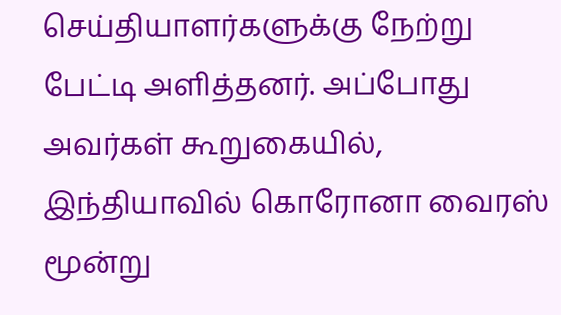செய்தியாளர்களுக்கு நேற்று பேட்டி அளித்தனர். அப்போது அவர்கள் கூறுகையில், இந்தியாவில் கொரோனா வைரஸ் மூன்று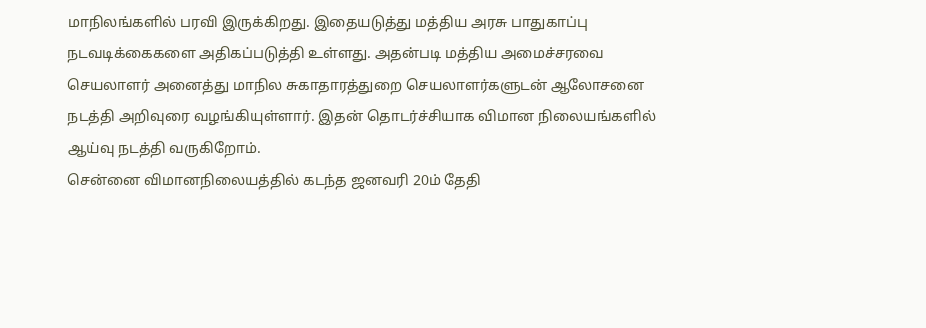மாநிலங்களில் பரவி இருக்கிறது. இதையடுத்து மத்திய அரசு பாதுகாப்பு நடவடிக்கைகளை அதிகப்படுத்தி உள்ளது. அதன்படி மத்திய அமைச்சரவை செயலாளர் அனைத்து மாநில சுகாதாரத்துறை செயலாளர்களுடன் ஆலோசனை நடத்தி அறிவுரை வழங்கியுள்ளார். இதன் தொடர்ச்சியாக விமான நிலையங்களில் ஆய்வு நடத்தி வருகிறோம்.
சென்னை விமானநிலையத்தில் கடந்த ஜனவரி 20ம் தேதி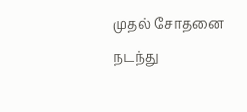முதல் சோதனை நடந்து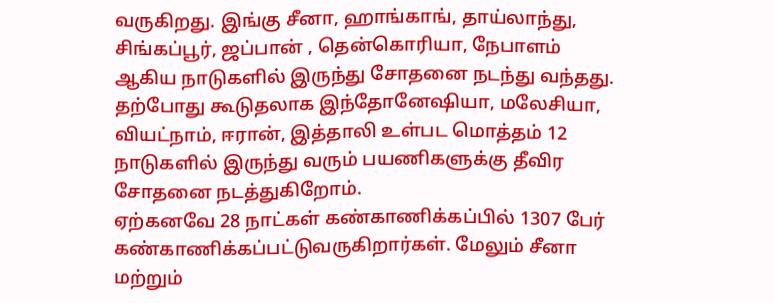வருகிறது. இங்கு சீனா, ஹாங்காங், தாய்லாந்து, சிங்கப்பூர், ஜப்பான் , தென்கொரியா, நேபாளம் ஆகிய நாடுகளில் இருந்து சோதனை நடந்து வந்தது. தற்போது கூடுதலாக இந்தோனேஷியா, மலேசியா, வியட்நாம், ஈரான், இத்தாலி உள்பட மொத்தம் 12 நாடுகளில் இருந்து வரும் பயணிகளுக்கு தீவிர சோதனை நடத்துகிறோம்.
ஏற்கனவே 28 நாட்கள் கண்காணிக்கப்பில் 1307 பேர் கண்காணிக்கப்பட்டுவருகிறார்கள். மேலும் சீனா மற்றும்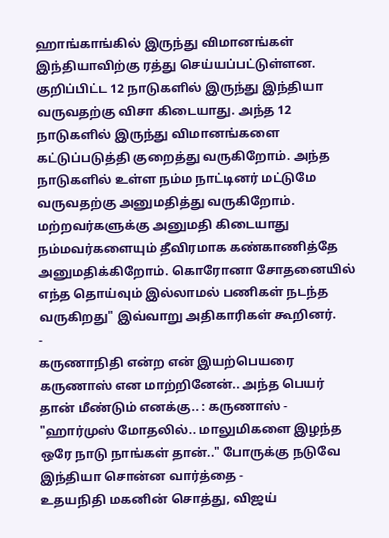ஹாங்காங்கில் இருந்து விமானங்கள் இந்தியாவிற்கு ரத்து செய்யப்பட்டுள்ளன. குறிப்பிட்ட 12 நாடுகளில் இருந்து இந்தியா வருவதற்கு விசா கிடையாது. அந்த 12 நாடுகளில் இருந்து விமானங்களை கட்டுப்படுத்தி குறைத்து வருகிறோம். அந்த நாடுகளில் உள்ள நம்ம நாட்டினர் மட்டுமே வருவதற்கு அனுமதித்து வருகிறோம். மற்றவர்களுக்கு அனுமதி கிடையாது நம்மவர்களையும் தீவிரமாக கண்காணித்தே அனுமதிக்கிறோம். கொரோனா சோதனையில் எந்த தொய்வும் இல்லாமல் பணிகள் நடந்த வருகிறது" இவ்வாறு அதிகாரிகள் கூறினர்.
-
கருணாநிதி என்ற என் இயற்பெயரை கருணாஸ் என மாற்றினேன்.. அந்த பெயர் தான் மீண்டும் எனக்கு.. : கருணாஸ் -
"ஹார்முஸ் மோதலில்.. மாலுமிகளை இழந்த ஒரே நாடு நாங்கள் தான்.." போருக்கு நடுவே இந்தியா சொன்ன வார்த்தை -
உதயநிதி மகனின் சொத்து, விஜய்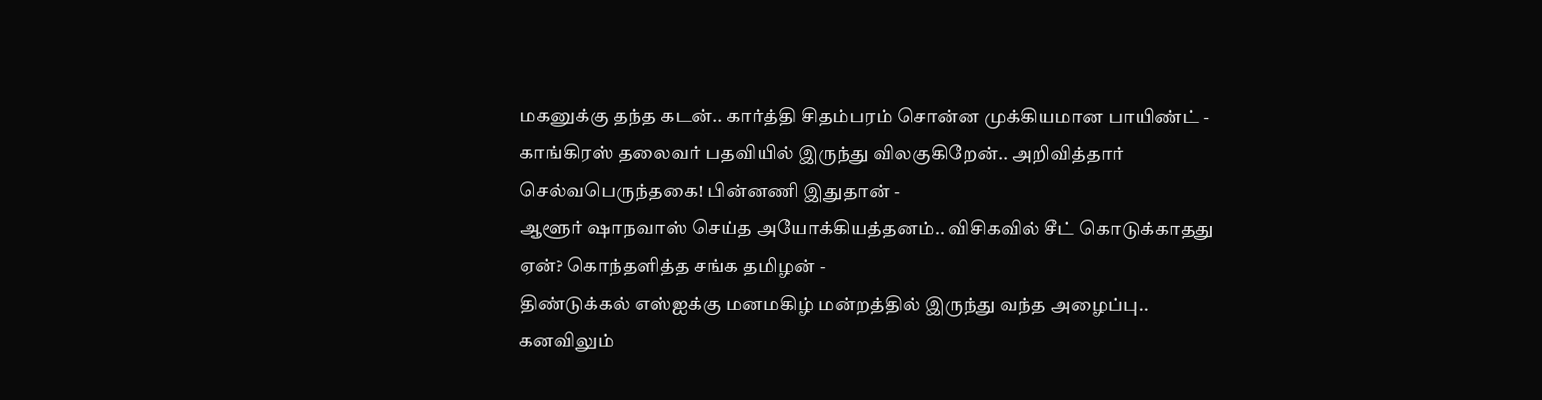மகனுக்கு தந்த கடன்.. கார்த்தி சிதம்பரம் சொன்ன முக்கியமான பாயிண்ட் -
காங்கிரஸ் தலைவர் பதவியில் இருந்து விலகுகிறேன்.. அறிவித்தார் செல்வபெருந்தகை! பின்னணி இதுதான் -
ஆளூர் ஷாநவாஸ் செய்த அயோக்கியத்தனம்.. விசிகவில் சீட் கொடுக்காதது ஏன்? கொந்தளித்த சங்க தமிழன் -
திண்டுக்கல் எஸ்ஐக்கு மனமகிழ் மன்றத்தில் இருந்து வந்த அழைப்பு.. கனவிலும்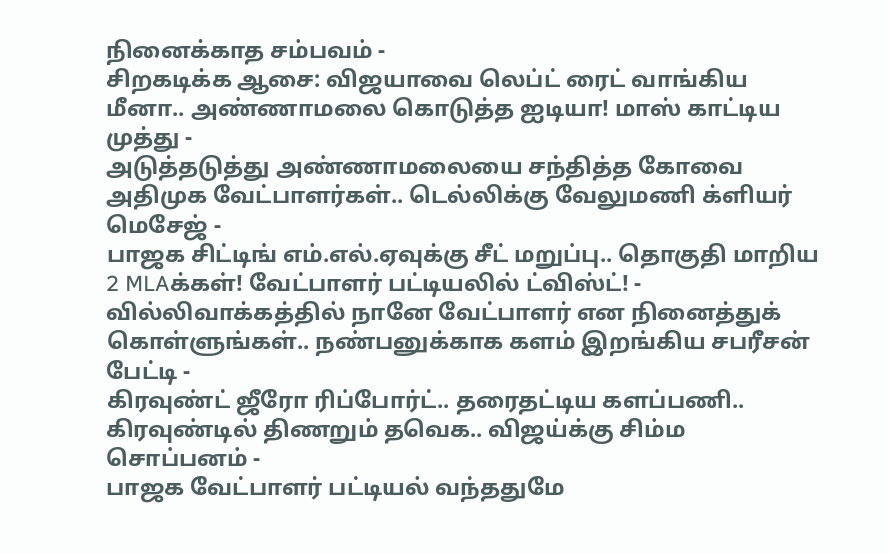நினைக்காத சம்பவம் -
சிறகடிக்க ஆசை: விஜயாவை லெப்ட் ரைட் வாங்கிய மீனா.. அண்ணாமலை கொடுத்த ஐடியா! மாஸ் காட்டிய முத்து -
அடுத்தடுத்து அண்ணாமலையை சந்தித்த கோவை அதிமுக வேட்பாளர்கள்.. டெல்லிக்கு வேலுமணி க்ளியர் மெசேஜ் -
பாஜக சிட்டிங் எம்.எல்.ஏவுக்கு சீட் மறுப்பு.. தொகுதி மாறிய 2 MLAக்கள்! வேட்பாளர் பட்டியலில் ட்விஸ்ட்! -
வில்லிவாக்கத்தில் நானே வேட்பாளர் என நினைத்துக் கொள்ளுங்கள்.. நண்பனுக்காக களம் இறங்கிய சபரீசன் பேட்டி -
கிரவுண்ட் ஜீரோ ரிப்போர்ட்.. தரைதட்டிய களப்பணி.. கிரவுண்டில் திணறும் தவெக.. விஜய்க்கு சிம்ம சொப்பனம் -
பாஜக வேட்பாளர் பட்டியல் வந்ததுமே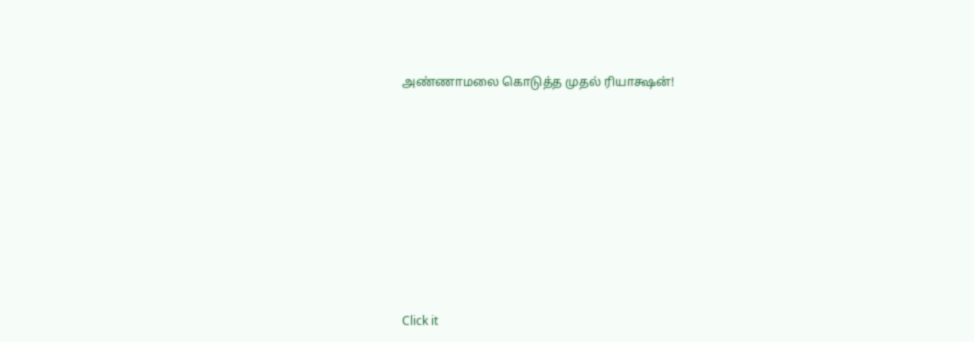அண்ணாமலை கொடுத்த முதல் ரியாக்ஷன்!












Click it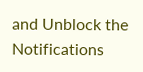and Unblock the Notifications